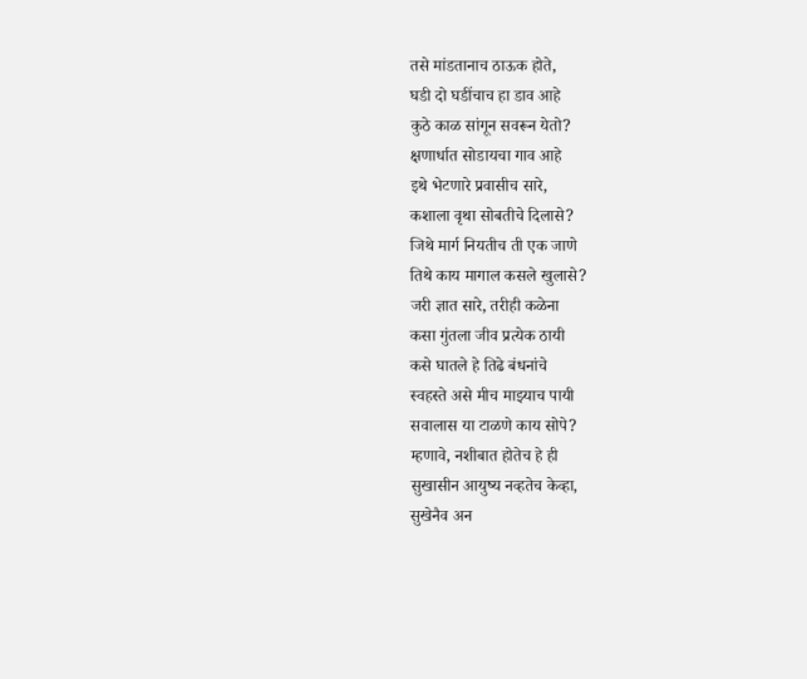तसे मांडतानाच ठाऊक होते,
घडी दो घडींचाच हा डाव आहे
कुठे काळ सांगून सवरून येतो?
क्षणार्धात सोडायचा गाव आहे
इथे भेटणारे प्रवासीच सारे,
कशाला वृथा सोबतीचे दिलासे?
जिथे मार्ग नियतीच ती एक जाणे
तिथे काय मागाल कसले खुलासे?
जरी ज्ञात सारे, तरीही कळेना
कसा गुंतला जीव प्रत्येक ठायी
कसे घातले हे तिढे बंधनांचे
स्वहस्ते असे मीच माझ्याच पायी
सवालास या टाळणे काय सोपे?
म्हणावे, नशीबात होतेच हे ही
सुखासीन आयुष्य नव्हतेच केव्हा,
सुखेनैव अन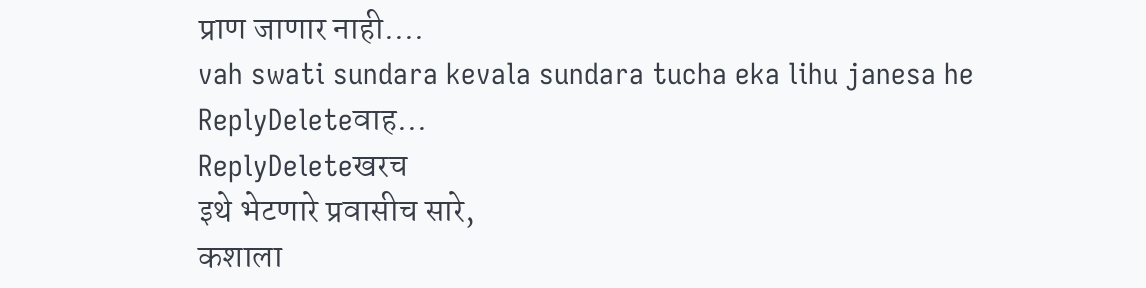प्राण जाणार नाही....
vah swati sundara kevala sundara tucha eka lihu janesa he
ReplyDeleteवाह...
ReplyDeleteखरच
इथे भेटणारे प्रवासीच सारे,
कशाला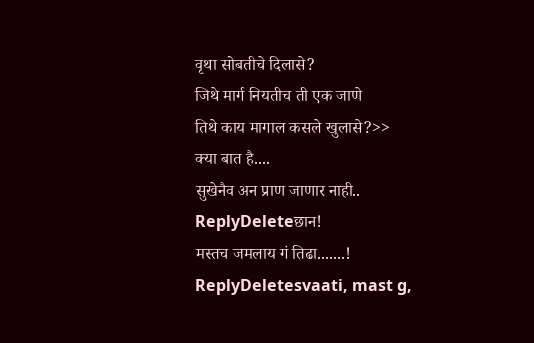वृथा सोबतीचे दिलासे?
जिथे मार्ग नियतीच ती एक जाणे
तिथे काय मागाल कसले खुलासे?>>
क्या बात है....
सुखेनैव अन प्राण जाणार नाही..
ReplyDeleteछान!
मस्तच जमलाय गं तिढा.......!
ReplyDeletesvaati, mast g,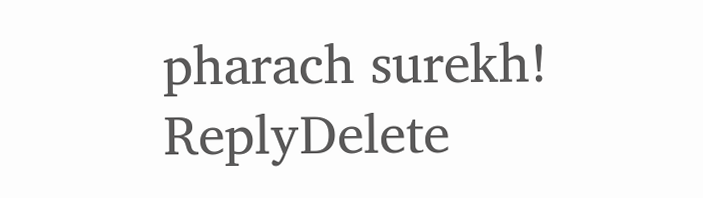pharach surekh!
ReplyDelete